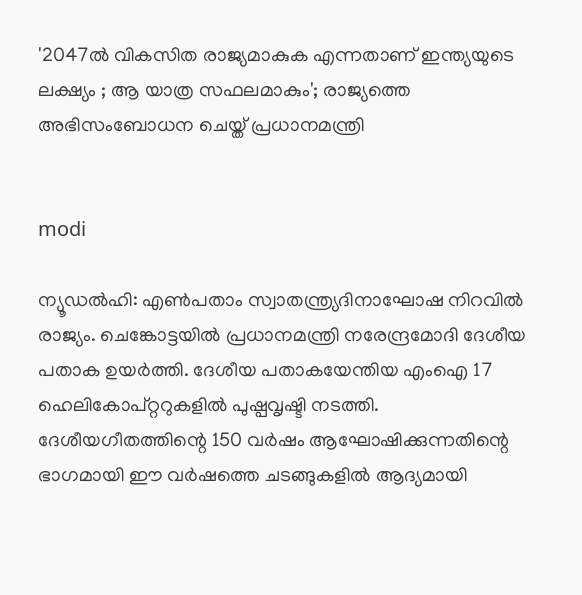'2047ല്‍ വികസിത രാജ്യമാകുക എന്നതാണ് ഇന്ത്യയുടെ ലക്ഷ്യം ; ആ യാത്ര സഫലമാകും'; രാജ്യത്തെ അഭിസംബോധന ചെയ്ത് പ്രധാനമന്ത്രി


modi

ന്യൂഡല്‍ഹി: എണ്‍പതാം സ്വാതന്ത്ര്യദിനാഘോഷ നിറവില്‍ രാജ്യം. ചെങ്കോട്ടയില്‍ പ്രധാനമന്ത്രി നരേന്ദ്രമോദി ദേശീയ പതാക ഉയര്‍ത്തി. ദേശീയ പതാകയേന്തിയ എംഐ 17 ഹെലികോപ്റ്ററുകളില്‍ പുഷ്പവൃഷ്ടി നടത്തി. ദേശീയഗീതത്തിന്റെ 150 വര്‍ഷം ആഘോഷിക്കുന്നതിന്റെ ഭാഗമായി ഈ വര്‍ഷത്തെ ചടങ്ങുകളില്‍ ആദ്യമായി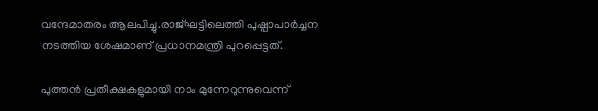വന്ദേമാതരം ആലപിച്ചു.രാജ്ഘട്ടിലെത്തി പുഷ്പാപാര്‍ച്ചന നടത്തിയ ശേഷമാണ് പ്രധാനമന്ത്രി പുറപ്പെട്ടത്.

പുത്തന്‍ പ്രതീക്ഷകളുമായി നാം മുന്നേറുന്നുവെന്ന്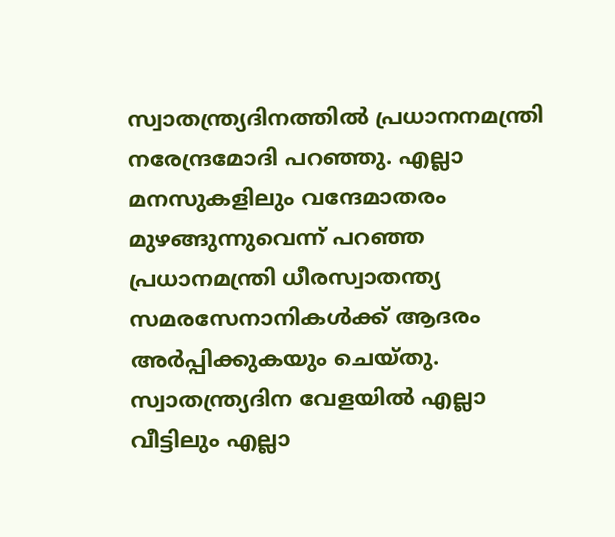സ്വാതന്ത്ര്യദിനത്തില്‍ പ്രധാനനമന്ത്രി നരേന്ദ്രമോദി പറഞ്ഞു. എല്ലാ മനസുകളിലും വന്ദേമാതരം മുഴങ്ങുന്നുവെന്ന് പറഞ്ഞ പ്രധാനമന്ത്രി ധീരസ്വാതന്ത്യ സമരസേനാനികള്‍ക്ക് ആദരം അര്‍പ്പിക്കുകയും ചെയ്തു. സ്വാതന്ത്ര്യദിന വേളയില്‍ എല്ലാ വീട്ടിലും എല്ലാ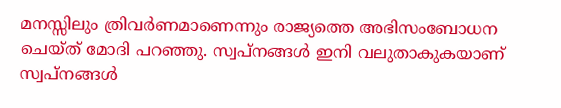മനസ്സിലും ത്രിവര്‍ണമാണെന്നും രാജ്യത്തെ അഭിസംബോധന ചെയ്ത് മോദി പറഞ്ഞു. സ്വപ്നങ്ങള്‍ ഇനി വലുതാകുകയാണ് സ്വപ്നങ്ങള്‍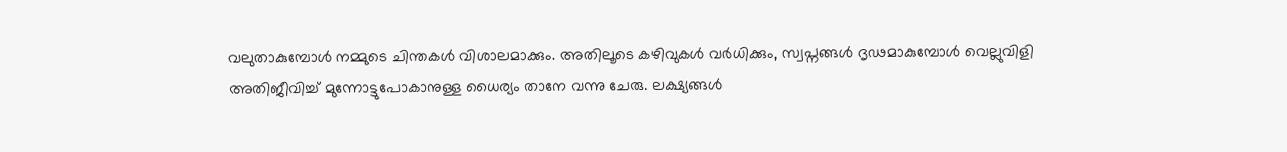വലുതാകുമ്പോള്‍ നമ്മുടെ ചിന്തകള്‍ വിശാലമാക്കും. അതിലൂടെ കഴിവുകള്‍ വര്‍ധിക്കും, സ്വപ്നങ്ങള്‍ ദൃഢമാകുമ്പോള്‍ വെല്ലുവിളി അതിജീവിച്ച് മുന്നോട്ടുപോകാനുള്ള ധൈര്യം താനേ വന്നു ചേരു. ലക്ഷ്യങ്ങള്‍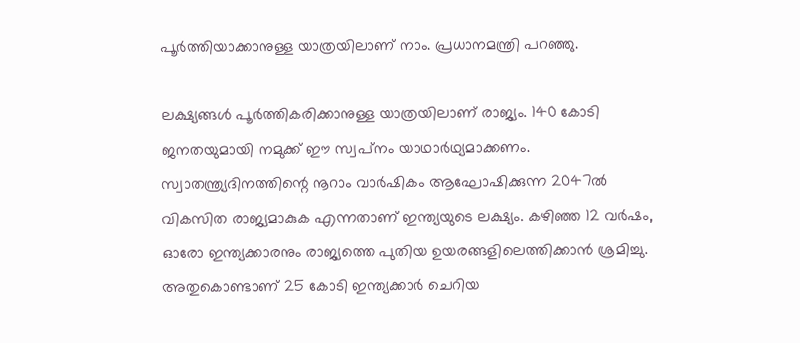പൂര്‍ത്തിയാക്കാനുള്ള യാത്രയിലാണ് നാം. പ്രധാനമന്ത്രി പറഞ്ഞു.

ലക്ഷ്യങ്ങള്‍ പൂര്‍ത്തികരിക്കാനുള്ള യാത്രയിലാണ് രാജ്യം. 140 കോടി ജനതയുമായി നമുക്ക് ഈ സ്വപ്‌നം യാഥാര്‍ഥ്യമാക്കണം. സ്വാതന്ത്ര്യദിനത്തിന്റെ നൂറാം വാര്‍ഷികം ആഘോഷിക്കുന്ന 2047ല്‍ വികസിത രാജ്യമാകുക എന്നതാണ് ഇന്ത്യയുടെ ലക്ഷ്യം. കഴിഞ്ഞ 12 വര്‍ഷം, ഓരോ ഇന്ത്യക്കാരനും രാജ്യത്തെ പുതിയ ഉയരങ്ങളിലെത്തിക്കാന്‍ ശ്രമിച്ചു. അതുകൊണ്ടാണ് 25 കോടി ഇന്ത്യക്കാര്‍ ചെറിയ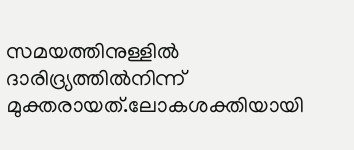സമയത്തിനുള്ളില്‍ ദാരിദ്ര്യത്തില്‍നിന്ന് മുക്തരായത്.ലോകശക്തിയായി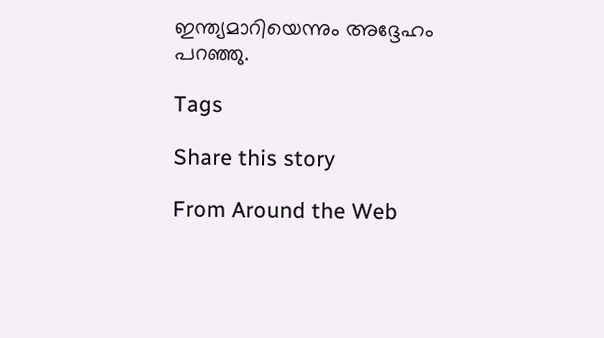ഇന്ത്യമാറിയെന്നും അദ്ദേഹം പറഞ്ഞു.

Tags

Share this story

From Around the Web